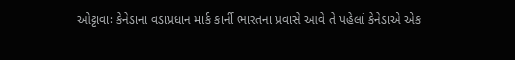ઓટ્ટાવાઃ કેનેડાના વડાપ્રધાન માર્ક કાર્ની ભારતના પ્રવાસે આવે તે પહેલાં કેનેડાએ એક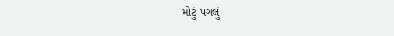મોટું પગલું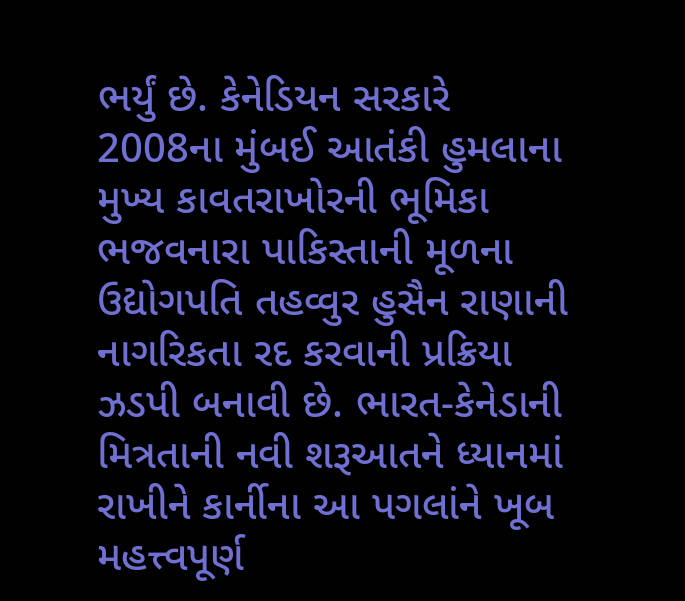ભર્યું છે. કેનેડિયન સરકારે 2008ના મુંબઈ આતંકી હુમલાના મુખ્ય કાવતરાખોરની ભૂમિકા ભજવનારા પાકિસ્તાની મૂળના ઉદ્યોગપતિ તહવ્વુર હુસૈન રાણાની નાગરિકતા રદ કરવાની પ્રક્રિયા ઝડપી બનાવી છે. ભારત-કેનેડાની મિત્રતાની નવી શરૂઆતને ધ્યાનમાં રાખીને કાર્નીના આ પગલાંને ખૂબ મહત્ત્વપૂર્ણ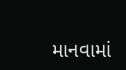માનવામાં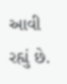આવી રહ્યું છે.